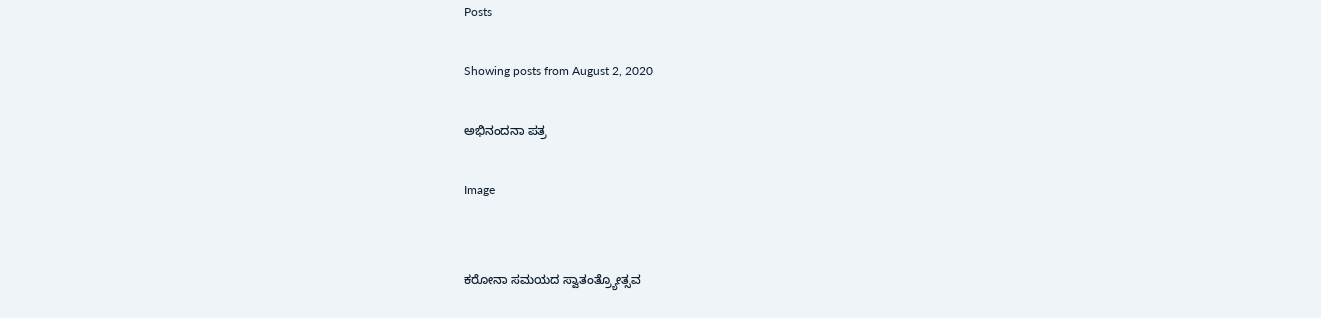Posts

Showing posts from August 2, 2020

ಅಭಿನಂದನಾ ಪತ್ರ

Image


ಕರೋನಾ ಸಮಯದ ಸ್ವಾತಂತ್ರ್ಯೋತ್ಸವ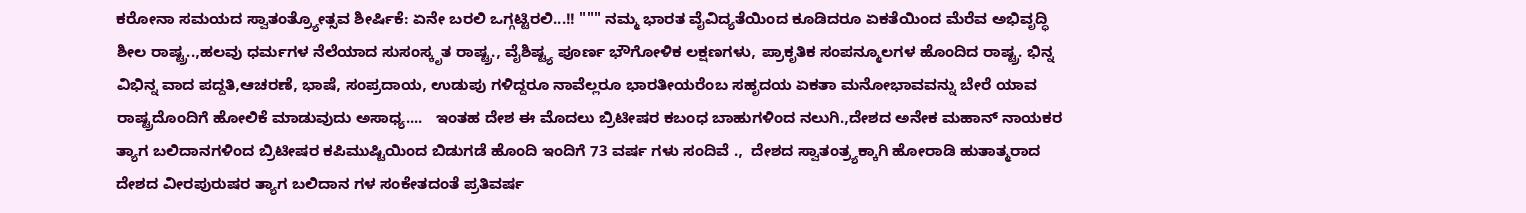ಕರೋನಾ ಸಮಯದ ಸ್ವಾತಂತ್ರ್ಯೋತ್ಸವ ಶೀರ್ಷಿಕೆ: ಏನೇ ಬರಲಿ ಒಗ್ಗಟ್ಟಿರಲಿ...!! """ ನಮ್ಮ ಭಾರತ ವೈವಿದ್ಯತೆಯಿಂದ ಕೂಡಿದರೂ ಏಕತೆಯಿಂದ ಮೆರೆವ ಅಭಿವೃದ್ಧಿ ಶೀಲ ರಾಷ್ಟ್ರ..,ಹಲವು ಧರ್ಮಗಳ ನೆಲೆಯಾದ ಸುಸಂಸ್ಕೃತ ರಾಷ್ಟ್ರ., ವೈಶಿಷ್ಟ್ಯ ಪೂರ್ಣ ಭೌಗೋಳಿಕ ಲಕ್ಷಣಗಳು, ಪ್ರಾಕೃತಿಕ ಸಂಪನ್ಮೂಲಗಳ ಹೊಂದಿದ ರಾಷ್ಟ್ರ. ಭಿನ್ನ ವಿಭಿನ್ನ ವಾದ ಪದ್ದತಿ,ಆಚರಣೆ, ಭಾಷೆ, ಸಂಪ್ರದಾಯ, ಉಡುಪು ಗಳಿದ್ದರೂ ನಾವೆಲ್ಲರೂ ಭಾರತೀಯರೆಂಬ ಸಹೃದಯ ಏಕತಾ ಮನೋಭಾವವನ್ನು ಬೇರೆ ಯಾವ ರಾಷ್ಟ್ರದೊಂದಿಗೆ ಹೋಲಿಕೆ ಮಾಡುವುದು ಅಸಾಧ್ಯ....   ಇಂತಹ ದೇಶ ಈ ಮೊದಲು ಬ್ರಿಟೀಷರ ಕಬಂಧ ಬಾಹುಗಳಿಂದ ನಲುಗಿ.,ದೇಶದ ಅನೇಕ ಮಹಾನ್ ನಾಯಕರ ತ್ಯಾಗ ಬಲಿದಾನಗಳಿಂದ ಬ್ರಿಟೀಷರ ಕಪಿಮುಷ್ಟಿಯಿಂದ ಬಿಡುಗಡೆ ಹೊಂದಿ ಇಂದಿಗೆ 73 ವರ್ಷ ಗಳು ಸಂದಿವೆ .,  ದೇಶದ ಸ್ವಾತಂತ್ರ್ಯಕ್ಕಾಗಿ ಹೋರಾಡಿ ಹುತಾತ್ಮರಾದ ದೇಶದ ವೀರಪುರುಷರ ತ್ಯಾಗ ಬಲಿದಾನ ಗಳ ಸಂಕೇತದಂತೆ ಪ್ರತಿವರ್ಷ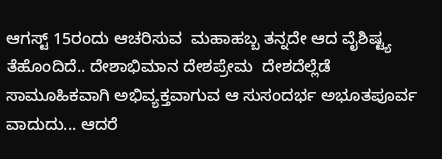ಆಗಸ್ಟ್ 15ರಂದು ಆಚರಿಸುವ  ಮಹಾಹಬ್ಬ ತನ್ನದೇ ಆದ ವೈಶಿಷ್ಟ್ಯ ತೆಹೊಂದಿದೆ.. ದೇಶಾಭಿಮಾನ ದೇಶಪ್ರೇಮ  ದೇಶದೆಲ್ಲೆಡೆ ಸಾಮೂಹಿಕವಾಗಿ ಅಭಿವ್ಯಕ್ತವಾಗುವ ಆ ಸುಸಂದರ್ಭ ಅಭೂತಪೂರ್ವ ವಾದುದು... ಆದರೆ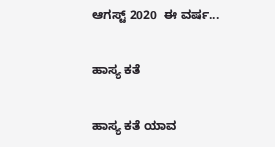ಆಗಸ್ಟ್ 2020  ಈ ವರ್ಷ...

ಹಾಸ್ಯ ಕತೆ

ಹಾಸ್ಯ ಕತೆ ಯಾವ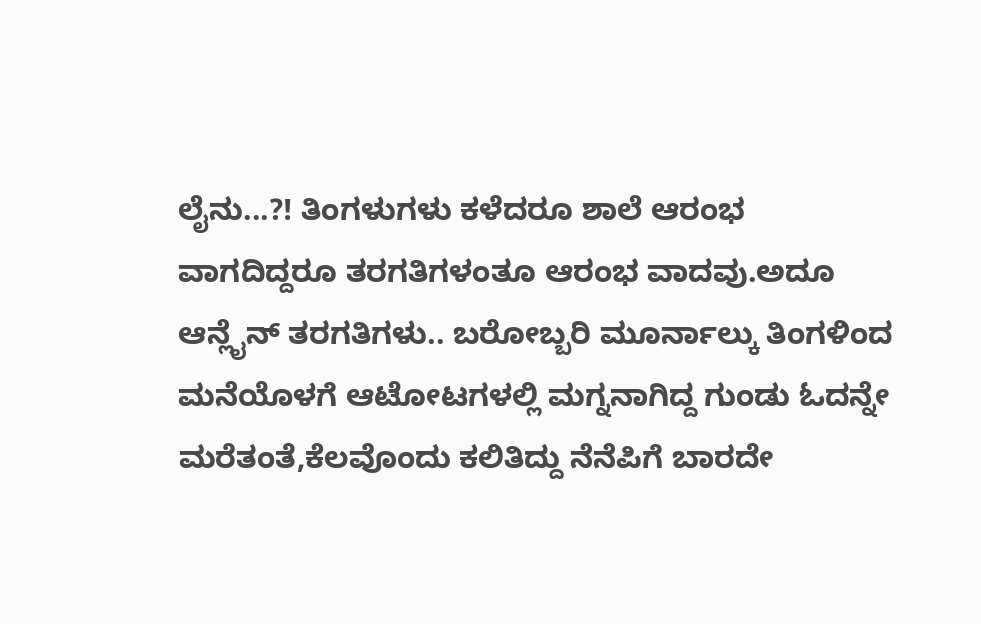ಲೈನು...?! ತಿಂಗಳುಗಳು ಕಳೆದರೂ ಶಾಲೆ ಆರಂಭ ವಾಗದಿದ್ದರೂ ತರಗತಿಗಳಂತೂ ಆರಂಭ ವಾದವು.ಅದೂ ಆನ್ಲೈನ್ ತರಗತಿಗಳು.. ಬರೋಬ್ಬರಿ ಮೂರ್ನಾಲ್ಕು ತಿಂಗಳಿಂದ ಮನೆಯೊಳಗೆ ಆಟೋಟಗಳಲ್ಲಿ ಮಗ್ನನಾಗಿದ್ದ ಗುಂಡು ಓದನ್ನೇ ಮರೆತಂತೆ,ಕೆಲವೊಂದು ಕಲಿತಿದ್ದು ನೆನೆಪಿಗೆ ಬಾರದೇ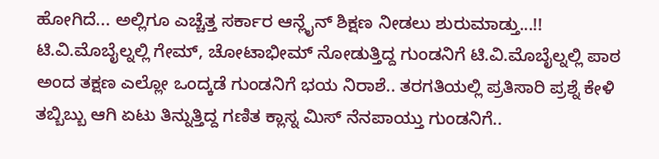ಹೋಗಿದೆ... ಅಲ್ಲಿಗೂ ಎಚ್ಚೆತ್ತ ಸರ್ಕಾರ ಆನ್ಲೈನ್ ಶಿಕ್ಷಣ ನೀಡಲು ಶುರುಮಾಡ್ತು...!! ಟಿ.ವಿ.ಮೊಬೈಲ್ನಲ್ಲಿ ಗೇಮ್, ಚೋಟಾಭೀಮ್ ನೋಡುತ್ತಿದ್ದ ಗುಂಡನಿಗೆ ಟಿ.ವಿ.ಮೊಬೈಲ್ನಲ್ಲಿ ಪಾಠ ಅಂದ ತಕ್ಷಣ ಎಲ್ಲೋ ಒಂದ್ಕಡೆ ಗುಂಡನಿಗೆ ಭಯ ನಿರಾಶೆ.. ತರಗತಿಯಲ್ಲಿ ಪ್ರತಿಸಾರಿ ಪ್ರಶ್ನೆ ಕೇಳಿ ತಬ್ಬಿಬ್ಬು ಆಗಿ ಏಟು ತಿನ್ನುತ್ತಿದ್ದ ಗಣಿತ ಕ್ಲಾಸ್ನ ಮಿಸ್ ನೆನಪಾಯ್ತು ಗುಂಡನಿಗೆ..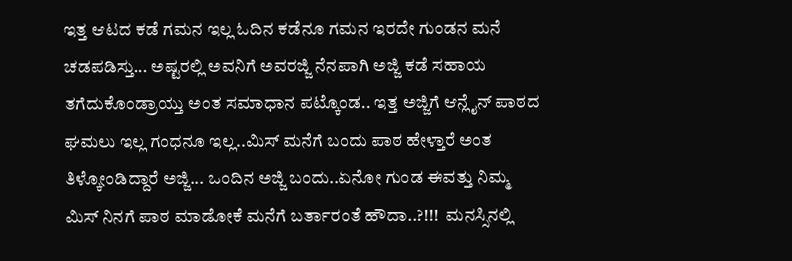ಇತ್ತ ಆಟದ ಕಡೆ ಗಮನ ಇಲ್ಲ ಓದಿನ ಕಡೆನೂ ಗಮನ ಇರದೇ ಗುಂಡನ ಮನೆ ಚಡಪಡಿಸ್ತು... ಅಷ್ಟರಲ್ಲಿ ಅವನಿಗೆ ಅವರಜ್ಜಿ ನೆನಪಾಗಿ ಅಜ್ಜಿ ಕಡೆ ಸಹಾಯ ತಗೆದುಕೊಂಡ್ರಾಯ್ತು ಅಂತ ಸಮಾಧಾನ ಪಟ್ಕೊಂಡ.. ಇತ್ತ ಅಜ್ಜಿಗೆ ಆನ್ಲೈನ್ ಪಾಠದ ಘಮಲು ಇಲ್ಲ ಗಂಧನೂ ಇಲ್ಲ..ಮಿಸ್ ಮನೆಗೆ ಬಂದು ಪಾಠ ಹೇಳ್ತಾರೆ ಅಂತ ತಿಳ್ಕೋಂಡಿದ್ದಾರೆ ಅಜ್ಜಿ... ಒಂದಿನ ಅಜ್ಜಿ ಬಂದು..ಏನೋ ಗುಂಡ ಈವತ್ತು ನಿಮ್ಮ ಮಿಸ್ ನಿನಗೆ ಪಾಠ ಮಾಡೋಕೆ ಮನೆಗೆ ಬರ್ತಾರಂತೆ ಹೌದಾ..?!!!  ಮನಸ್ಸಿನಲ್ಲಿ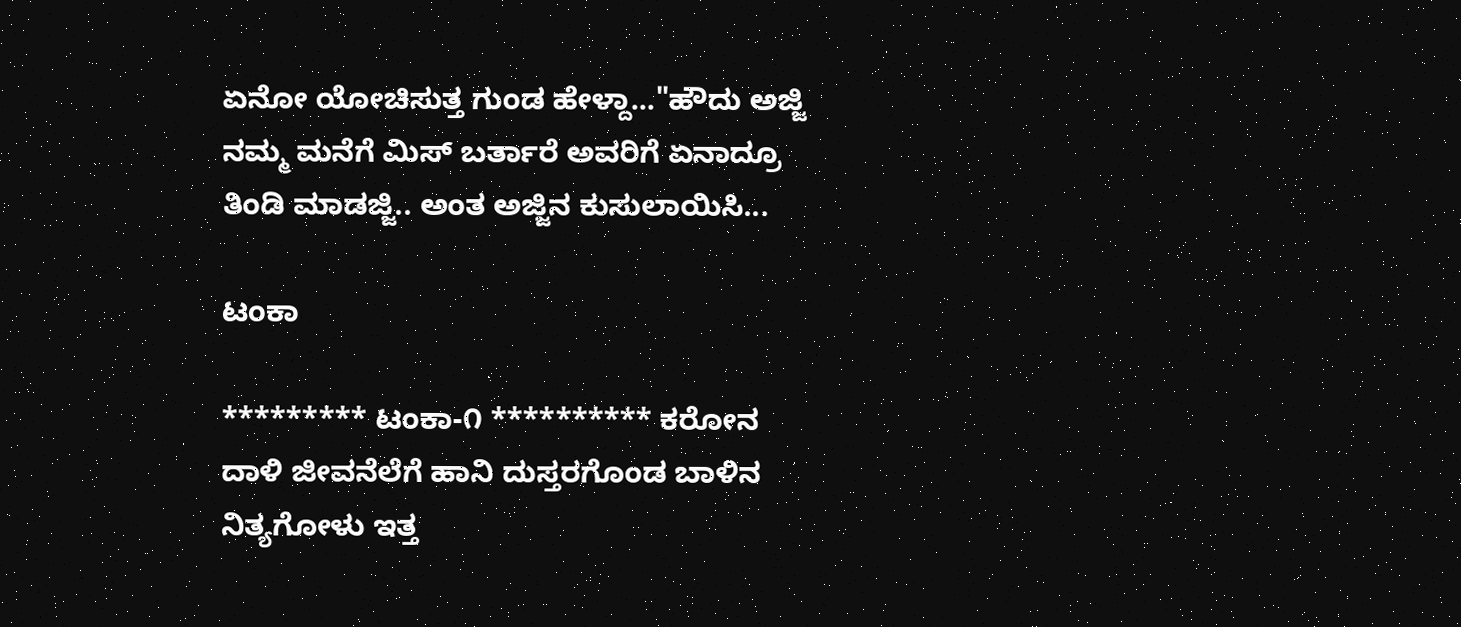ಏನೋ ಯೋಚಿಸುತ್ತ ಗುಂಡ ಹೇಳ್ದಾ..."ಹೌದು ಅಜ್ಜಿ ನಮ್ಮ ಮನೆಗೆ ಮಿಸ್ ಬರ್ತಾರೆ ಅವರಿಗೆ ಏನಾದ್ರೂ ತಿಂಡಿ ಮಾಡಜ್ಜಿ.. ಅಂತ ಅಜ್ಜಿನ ಕುಸುಲಾಯಿಸಿ...

ಟಂಕಾ

********* ಟಂಕಾ-೧ ********** ಕರೋನ ದಾಳಿ ಜೀವನೆಲೆಗೆ ಹಾನಿ ದುಸ್ತರಗೊಂಡ ಬಾಳಿನ ನಿತ್ಯಗೋಳು ಇತ್ತ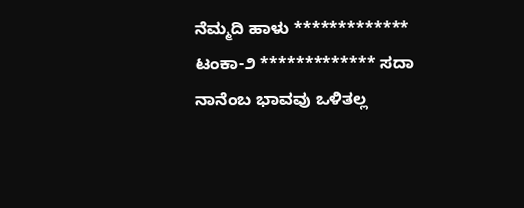ನೆಮ್ಮದಿ ಹಾಳು ************* ಟಂಕಾ-೨ ************* ಸದಾ ನಾನೆಂಬ ಭಾವವು ಒಳಿತಲ್ಲ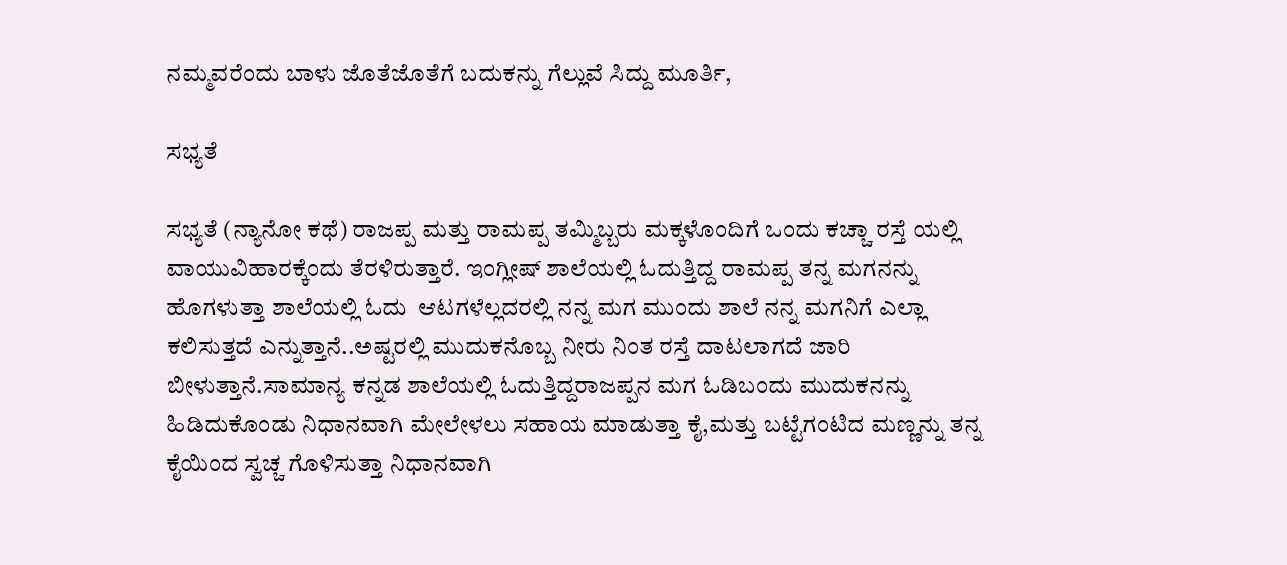ನಮ್ಮವರೆಂದು ಬಾಳು ಜೊತೆಜೊತೆಗೆ ಬದುಕನ್ನು ಗೆಲ್ಲುವೆ ಸಿದ್ದು ಮೂರ್ತಿ,

ಸಭ್ಯತೆ

ಸಭ್ಯತೆ (ನ್ಯಾನೋ ಕಥೆ) ರಾಜಪ್ಪ ಮತ್ತು ರಾಮಪ್ಪ ತಮ್ಮಿಬ್ಬರು ಮಕ್ಕಳೊಂದಿಗೆ ಒಂದು ಕಚ್ಚಾ ರಸ್ತೆ ಯಲ್ಲಿ ವಾಯುವಿಹಾರಕ್ಕೆಂದು ತೆರಳಿರುತ್ತಾರೆ. ಇಂಗ್ಲೀಷ್ ಶಾಲೆಯಲ್ಲಿ ಓದುತ್ತಿದ್ದ ರಾಮಪ್ಪ ತನ್ನ ಮಗನನ್ನು  ಹೊಗಳುತ್ತಾ ಶಾಲೆಯಲ್ಲಿ ಓದು  ಆಟಗಳೆಲ್ಲದರಲ್ಲಿ ನನ್ನ ಮಗ ಮುಂದು ಶಾಲೆ ನನ್ನ ಮಗನಿಗೆ ಎಲ್ಲಾ ಕಲಿಸುತ್ತದೆ ಎನ್ನುತ್ತಾನೆ..ಅಷ್ಟರಲ್ಲಿ ಮುದುಕನೊಬ್ಬ ನೀರು ನಿಂತ ರಸ್ತೆ ದಾಟಲಾಗದೆ ಜಾರಿ ಬೀಳುತ್ತಾನೆ.ಸಾಮಾನ್ಯ ಕನ್ನಡ ಶಾಲೆಯಲ್ಲಿ ಓದುತ್ತಿದ್ದರಾಜಪ್ಪನ ಮಗ ಓಡಿಬಂದು ಮುದುಕನನ್ನು  ಹಿಡಿದುಕೊಂಡು ನಿಧಾನವಾಗಿ ಮೇಲೇಳಲು ಸಹಾಯ ಮಾಡುತ್ತಾ ಕೈ,ಮತ್ತು ಬಟ್ಟೆಗಂಟಿದ ಮಣ್ಣನ್ನು ತನ್ನ ಕೈಯಿಂದ ಸ್ವಚ್ಚ ಗೊಳಿಸುತ್ತಾ ನಿಧಾನವಾಗಿ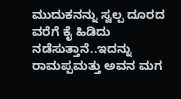ಮುದುಕನನ್ನು ಸ್ವಲ್ಪ ದೂರದ ವರೆಗೆ ಕೈ ಹಿಡಿದು ನಡೆಸುತ್ತಾನೆ..ಇದನ್ನು ರಾಮಪ್ಪಮತ್ತು ಅವನ ಮಗ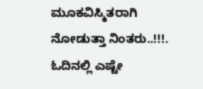ಮೂಕವಿಸ್ಮಿತರಾಗಿ ನೋಡುತ್ತಾ ನಿಂತರು..!!!. ಓದಿನಲ್ಲಿ ಎಷ್ಟೇ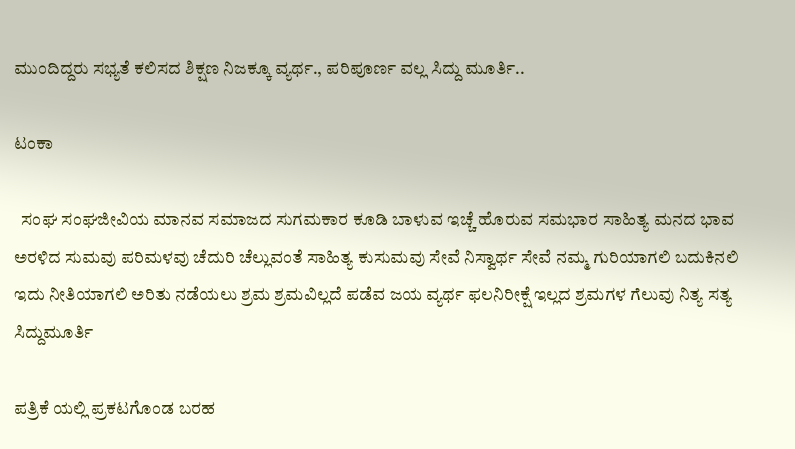ಮುಂದಿದ್ದರು ಸಭ್ಯತೆ ಕಲಿಸದ ಶಿಕ್ಷಣ ನಿಜಕ್ಕೂ ವ್ಯರ್ಥ., ಪರಿಪೂರ್ಣ ವಲ್ಲ ಸಿದ್ದು ಮೂರ್ತಿ..

ಟಂಕಾ

  ಸಂಘ ಸಂಘಜೀವಿಯ ಮಾನವ ಸಮಾಜದ ಸುಗಮಕಾರ ಕೂಡಿ ಬಾಳುವ ಇಚ್ಚೆ ಹೊರುವ ಸಮಭಾರ ಸಾಹಿತ್ಯ ಮನದ ಭಾವ ಅರಳಿದ ಸುಮವು ಪರಿಮಳವು ಚೆದುರಿ ಚೆಲ್ಲುವಂತೆ ಸಾಹಿತ್ಯ ಕುಸುಮವು ಸೇವೆ ನಿಸ್ವಾರ್ಥ ಸೇವೆ ನಮ್ಮ ಗುರಿಯಾಗಲಿ ಬದುಕಿನಲಿ ಇದು ನೀತಿಯಾಗಲಿ ಅರಿತು ನಡೆಯಲು ಶ್ರಮ ಶ್ರಮವಿಲ್ಲದೆ ಪಡೆವ ಜಯ ವ್ಯರ್ಥ ಫಲನಿರೀಕ್ಷೆ ಇಲ್ಲದ ಶ್ರಮಗಳ ಗೆಲುವು ನಿತ್ಯ ಸತ್ಯ ಸಿದ್ದುಮೂರ್ತಿ

ಪತ್ರಿಕೆ ಯಲ್ಲಿ ಪ್ರಕಟಗೊಂಡ ಬರಹ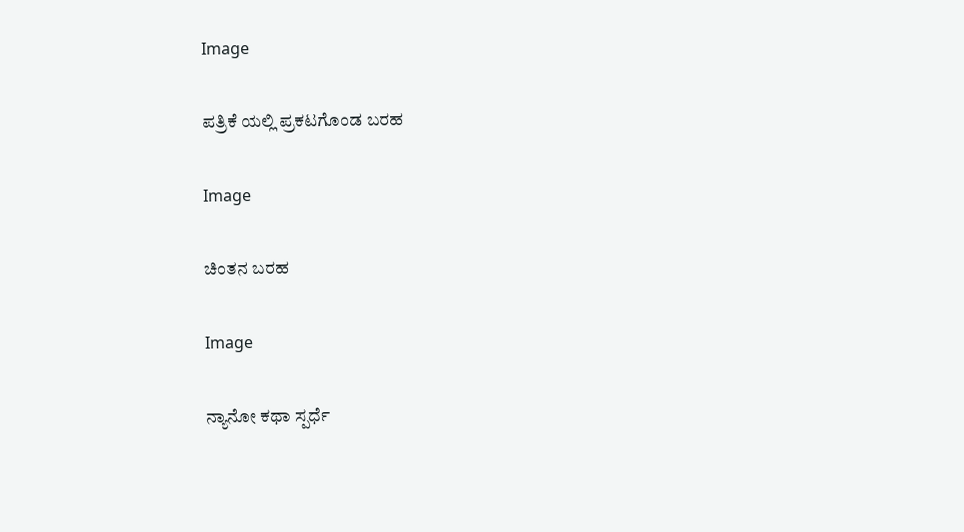Image

ಪತ್ರಿಕೆ ಯಲ್ಲಿ ಪ್ರಕಟಗೊಂಡ ಬರಹ

Image

ಚಿಂತನ ಬರಹ

Image

ನ್ಯಾನೋ ಕಥಾ ಸ್ಪರ್ಧೆ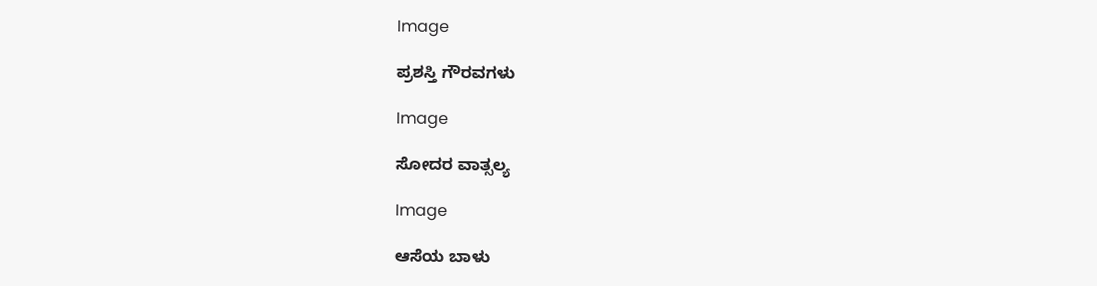Image

ಪ್ರಶಸ್ತಿ ಗೌರವಗಳು

Image

ಸೋದರ ವಾತ್ಸಲ್ಯ

Image

ಆಸೆಯ ಬಾಳು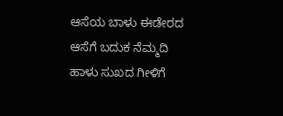ಆಸೆಯ ಬಾಳು ಈಡೇರದ ಆಸೆಗೆ ಬದುಕ ನೆಮ್ಮದಿ ಹಾಳು ಸುಖದ ಗೀಳಿಗೆ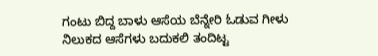ಗಂಟು ಬಿದ್ದ ಬಾಳು ಆಸೆಯ ಬೆನ್ನೇರಿ ಓಡುವ ಗೀಳು ನಿಲುಕದ ಆಸೆಗಳು ಬದುಕಲಿ ತಂದಿಟ್ಟ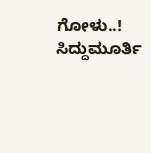ಗೋಳು..! ಸಿದ್ದುಮೂರ್ತಿ